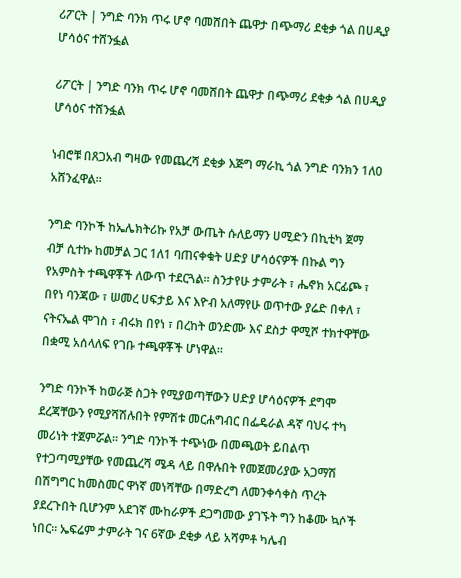ሪፖርት | ንግድ ባንክ ጥሩ ሆኖ ባመሸበት ጨዋታ በጭማሪ ደቂቃ ጎል በሀዲያ ሆሳዕና ተሸንፏል

ሪፖርት | ንግድ ባንክ ጥሩ ሆኖ ባመሸበት ጨዋታ በጭማሪ ደቂቃ ጎል በሀዲያ ሆሳዕና ተሸንፏል

ነብሮቹ በጸጋአብ ግዛው የመጨረሻ ደቂቃ እጅግ ማራኪ ጎል ንግድ ባንክን 1ለ0 አሸንፈዋል።

ንግድ ባንኮች ከኤሌክትሪኩ የአቻ ውጤት ሱለይማን ሀሚድን በኪቲካ ጀማ ብቻ ሲተኩ ከመቻል ጋር 1ለ1 ባጠናቀቁት ሀድያ ሆሳዕናዎች በኩል ግን የአምስት ተጫዋቾች ለውጥ ተደርጓል። ስንታየሁ ታምራት ፣ ሔኖክ አርፊጮ ፣ በየነ ባንጃው ፣ ሠመረ ሀፍታይ እና እዮብ አለማየሁ ወጥተው ያሬድ በቀለ ፣ ናትናኤል ሞገስ ፣ ብሩክ በየነ ፣ በረከት ወንድሙ እና ደስታ ዋሚሾ ተክተዋቸው በቋሚ አሰላለፍ የገቡ ተጫዋቾች ሆነዋል።

ንግድ ባንኮች ከወራጅ ስጋት የሚያወጣቸውን ሀድያ ሆሳዕናዎች ደግሞ ደረጃቸውን የሚያሻሽሉበት የምሽቱ መርሐግብር በፌዴራል ዳኛ ባህሩ ተካ መሪነት ተጀምሯል። ንግድ ባንኮች ተጭነው በመጫወት ይበልጥ የተጋጣሚያቸው የመጨረሻ ሜዳ ላይ በዋሉበት የመጀመሪያው አጋማሽ በሽግግር ከመስመር ዋነኛ መነሻቸው በማድረግ ለመንቀሳቀስ ጥረት ያደረጉበት ቢሆንም አደገኛ ሙከራዎች ደጋግመው ያገኙት ግን ከቆሙ ኳሶች ነበር። ኤፍሬም ታምራት ገና 6ኛው ደቂቃ ላይ አሻምቶ ካሌብ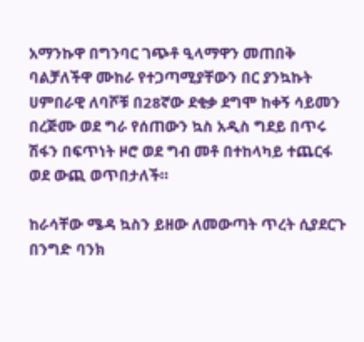አማንኩዋ በግንባር ገጭቶ ዒላማዋን መጠበቅ ባልቻለችዋ ሙከራ የተጋጣሚያቸውን በር ያንኳኩት ሀምበራዊ ለባሾቹ በ28ኛው ደቂቃ ደግሞ ከቀኝ ሳይመን በረጅሙ ወደ ግራ የሰጠውን ኳስ አዲስ ግደይ በጥሩ ሽፋን በፍጥነት ዞሮ ወደ ግብ መቶ በተከላካይ ተጨርፋ ወደ ውጪ ወጥበታለች።

ከራሳቸው ሜዳ ኳስን ይዘው ለመውጣት ጥረት ሲያደርጉ በንግድ ባንክ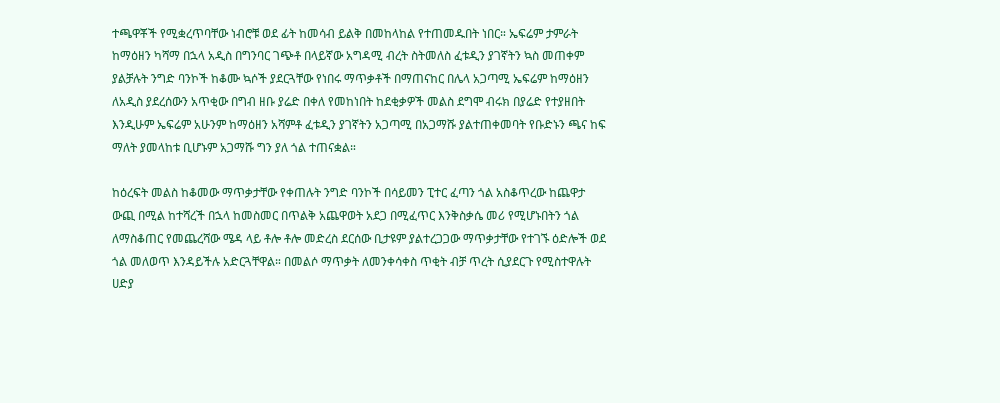ተጫዋቾች የሚቋረጥባቸው ነብሮቹ ወደ ፊት ከመሳብ ይልቅ በመከላከል የተጠመዱበት ነበር። ኤፍሬም ታምራት ከማዕዘን ካሻማ በኋላ አዲስ በግንባር ገጭቶ በላይኛው አግዳሚ ብረት ስትመለስ ፈቱዲን ያገኛትን ኳስ መጠቀም ያልቻሉት ንግድ ባንኮች ከቆሙ ኳሶች ያደርጓቸው የነበሩ ማጥቃቶች በማጠናከር በሌላ አጋጣሚ ኤፍሬም ከማዕዘን ለአዲስ ያደረሰውን አጥቂው በግብ ዘቡ ያሬድ በቀለ የመከነበት ከደቂቃዎች መልስ ደግሞ ብሩክ በያሬድ የተያዘበት እንዲሁም ኤፍሬም አሁንም ከማዕዘን አሻምቶ ፈቱዲን ያገኛትን አጋጣሚ በአጋማሹ ያልተጠቀመባት የቡድኑን ጫና ከፍ ማለት ያመላከቱ ቢሆኑም አጋማሹ ግን ያለ ጎል ተጠናቋል።

ከዕረፍት መልስ ከቆመው ማጥቃታቸው የቀጠሉት ንግድ ባንኮች በሳይመን ፒተር ፈጣን ጎል አስቆጥረው ከጨዋታ ውጪ በሚል ከተሻረች በኋላ ከመስመር በጥልቅ አጨዋወት አደጋ በሚፈጥር እንቅስቃሴ መሪ የሚሆኑበትን ጎል ለማስቆጠር የመጨረሻው ሜዳ ላይ ቶሎ ቶሎ መድረስ ደርሰው ቢታዩም ያልተረጋጋው ማጥቃታቸው የተገኙ ዕድሎች ወደ ጎል መለወጥ እንዳይችሉ አድርጓቸዋል። በመልሶ ማጥቃት ለመንቀሳቀስ ጥቂት ብቻ ጥረት ሲያደርጉ የሚስተዋሉት ሀድያ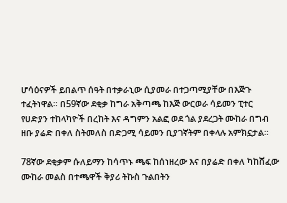ሆሳዕናዎች ይበልጥ ሰዓት በተቃራኒው ሲያመራ በተጋጣሚያቸው በእጅጉ ተፈትነዋል። በ59ኛው ደቂቃ ከግራ አቅጣጫ ከእጅ ውርወራ ሳይመን ፒተር የሀድያን ተከላካዮች በረከት እና ዳግምን አልፎ ወደ ጎል ያደረጋት ሙከራ በግብ ዘቡ ያሬድ በቀለ ስትመለስ በድጋሚ ሳይመን ቢያገኛትም በቀላሉ አምክኗታል።

78ኛው ደቂቃም ሱለይማን ከሳጥኑ ጫፍ ከሰነዘረው እና በያሬድ በቀለ ካከሸፈው ሙከራ መልስ በተጫዋች ቅያሪ ትኩስ ጉልበትን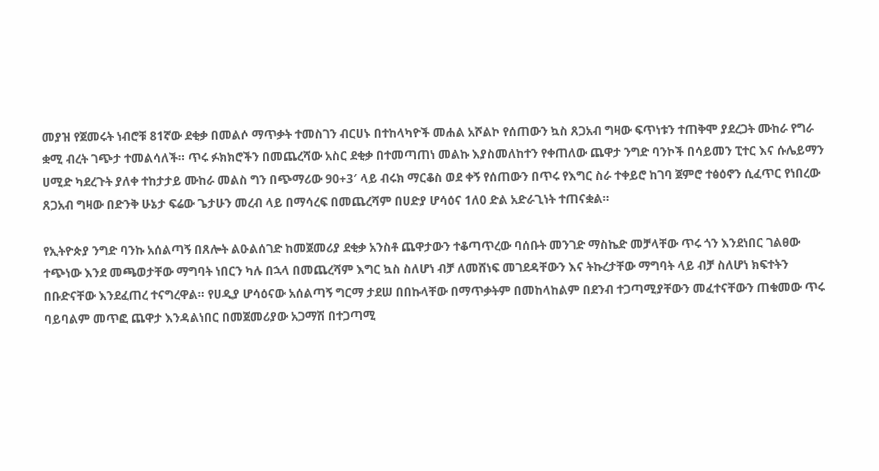መያዝ የጀመሩት ነብሮቹ 81ኛው ደቂቃ በመልሶ ማጥቃት ተመስገን ብርሀኑ በተከላካዮች መሐል አሾልኮ የሰጠውን ኳስ ጸጋአብ ግዛው ፍጥነቱን ተጠቅሞ ያደረጋት ሙከራ የግራ ቋሚ ብረት ገጭታ ተመልሳለች። ጥሩ ፉክክሮችን በመጨረሻው አስር ደቂቃ በተመጣጠነ መልኩ እያስመለከተን የቀጠለው ጨዋታ ንግድ ባንኮች በሳይመን ፒተር እና ሱሌይማን ሀሚድ ካደረጉት ያለቀ ተከታታይ ሙከራ መልስ ግን በጭማሪው 90+3′ ላይ ብሩክ ማርቆስ ወደ ቀኝ የሰጠውን በጥሩ የእግር ስራ ተቀይሮ ከገባ ጀምሮ ተፅዕኖን ሲፈጥር የነበረው ጸጋአብ ግዛው በድንቅ ሁኔታ ፍሬው ጌታሁን መረብ ላይ በማሳረፍ በመጨረሻም በሀድያ ሆሳዕና 1ለ0 ድል አድራጊነት ተጠናቋል።

የኢትዮጵያ ንግድ ባንኩ አሰልጣኝ በጸሎት ልዑልሰገድ ከመጀመሪያ ደቂቃ አንስቶ ጨዋታውን ተቆጣጥረው ባሰቡት መንገድ ማስኬድ መቻላቸው ጥሩ ጎን እንደነበር ገልፀው ተጭነው እንደ መጫወታቸው ማግባት ነበርን ካሉ በኋላ በመጨረሻም እግር ኳስ ስለሆነ ብቻ ለመሸነፍ መገደዳቸውን እና ትኩረታቸው ማግባት ላይ ብቻ ስለሆነ ክፍተትን በቡድናቸው እንደፈጠረ ተናግረዋል። የሀዲያ ሆሳዕናው አሰልጣኝ ግርማ ታደሠ በበኩላቸው በማጥቃትም በመከላከልም በደንብ ተጋጣሚያቸውን መፈተናቸውን ጠቁመው ጥሩ ባይባልም መጥፎ ጨዋታ እንዳልነበር በመጀመሪያው አጋማሽ በተጋጣሚ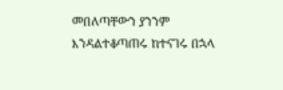መበለጣቸውን ያንንም እንዳልተቆጣጠሩ ከተናገሩ በኋላ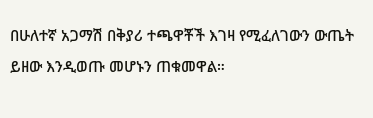በሁለተኛ አጋማሽ በቅያሪ ተጫዋቾች እገዛ የሚፈለገውን ውጤት ይዘው እንዲወጡ መሆኑን ጠቁመዋል።